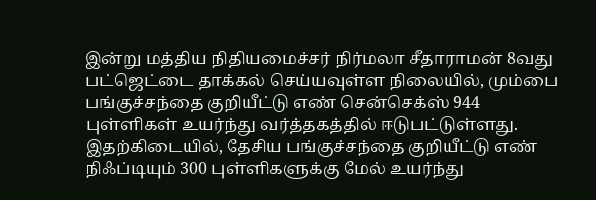இன்று மத்திய நிதியமைச்சர் நிர்மலா சீதாராமன் 8வது பட்ஜெட்டை தாக்கல் செய்யவுள்ள நிலையில், மும்பை பங்குச்சந்தை குறியீட்டு எண் சென்செக்ஸ் 944 புள்ளிகள் உயர்ந்து வர்த்தகத்தில் ஈடுபட்டுள்ளது. இதற்கிடையில், தேசிய பங்குச்சந்தை குறியீட்டு எண் நிஃப்டியும் 300 புள்ளிகளுக்கு மேல் உயர்ந்து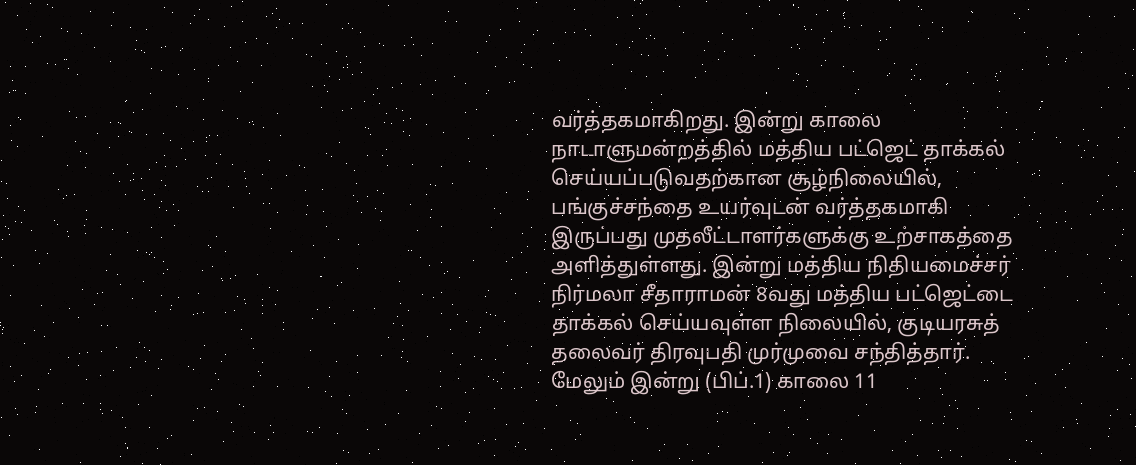வர்த்தகமாகிறது. இன்று காலை நாடாளுமன்றத்தில் மத்திய பட்ஜெட் தாக்கல் செய்யப்படுவதற்கான சூழ்நிலையில், பங்குச்சந்தை உயர்வுடன் வர்த்தகமாகி இருப்பது முதலீட்டாளர்களுக்கு உற்சாகத்தை அளித்துள்ளது. இன்று மத்திய நிதியமைச்சர் நிர்மலா சீதாராமன் 8வது மத்திய பட்ஜெட்டை தாக்கல் செய்யவுள்ள நிலையில், குடியரசுத் தலைவர் திரவுபதி முர்முவை சந்தித்தார். மேலும் இன்று (பிப்.1) காலை 11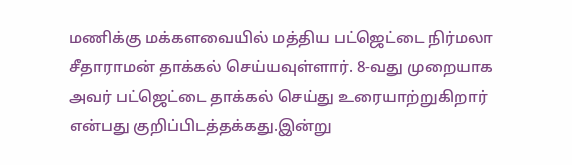மணிக்கு மக்களவையில் மத்திய பட்ஜெட்டை நிர்மலா சீதாராமன் தாக்கல் செய்யவுள்ளார். 8-வது முறையாக அவர் பட்ஜெட்டை தாக்கல் செய்து உரையாற்றுகிறார் என்பது குறிப்பிடத்தக்கது.இன்று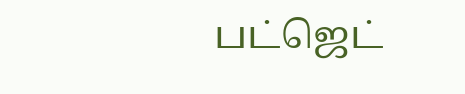பட்ஜெட்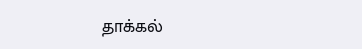தாக்கல்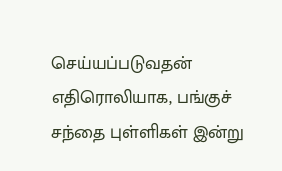செய்யப்படுவதன் எதிரொலியாக, பங்குச் சந்தை புள்ளிகள் இன்று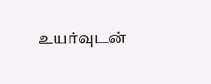உயர்வுடன்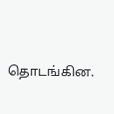தொடங்கின.